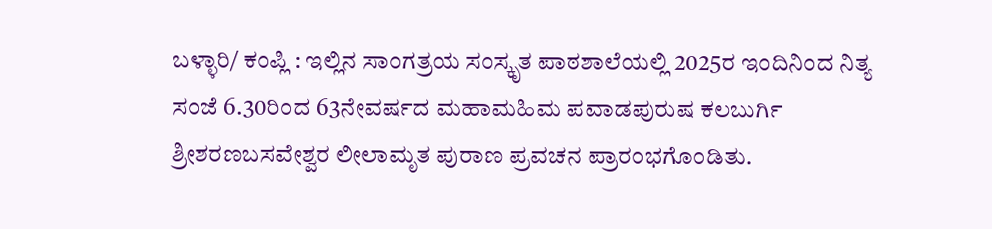ಬಳ್ಳಾರಿ/ ಕಂಪ್ಲಿ : ಇಲ್ಲಿನ ಸಾಂಗತ್ರಯ ಸಂಸ್ಕೃತ ಪಾಠಶಾಲೆಯಲ್ಲಿ 2025ರ ಇಂದಿನಿಂದ ನಿತ್ಯ ಸಂಜೆ 6.30ರಿಂದ 63ನೇವರ್ಷದ ಮಹಾಮಹಿಮ ಪವಾಡಪುರುಷ ಕಲಬುರ್ಗಿ ಶ್ರೀಶರಣಬಸವೇಶ್ವರ ಲೀಲಾಮೃತ ಪುರಾಣ ಪ್ರವಚನ ಪ್ರಾರಂಭಗೊಂಡಿತು.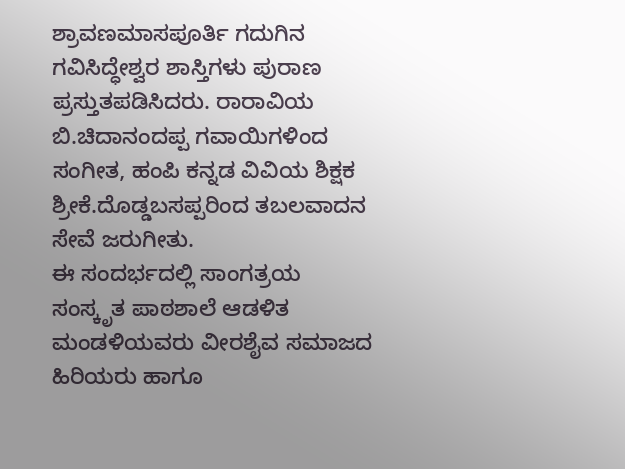ಶ್ರಾವಣಮಾಸಪೂರ್ತಿ ಗದುಗಿನ ಗವಿಸಿದ್ಧೇಶ್ವರ ಶಾಸ್ತಿಗಳು ಪುರಾಣ ಪ್ರಸ್ತುತಪಡಿಸಿದರು. ರಾರಾವಿಯ ಬಿ.ಚಿದಾನಂದಪ್ಪ ಗವಾಯಿಗಳಿಂದ ಸಂಗೀತ, ಹಂಪಿ ಕನ್ನಡ ವಿವಿಯ ಶಿಕ್ಷಕ ಶ್ರೀಕೆ.ದೊಡ್ಡಬಸಪ್ಪರಿಂದ ತಬಲವಾದನ ಸೇವೆ ಜರುಗೀತು.
ಈ ಸಂದರ್ಭದಲ್ಲಿ ಸಾಂಗತ್ರಯ ಸಂಸ್ಕೃತ ಪಾಠಶಾಲೆ ಆಡಳಿತ ಮಂಡಳಿಯವರು ವೀರಶೈವ ಸಮಾಜದ ಹಿರಿಯರು ಹಾಗೂ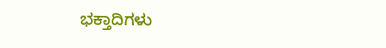ಭಕ್ತಾದಿಗಳು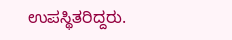ಉಪಸ್ಥಿತರಿದ್ದರು.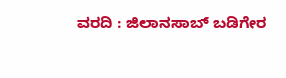ವರದಿ : ಜಿಲಾನಸಾಬ್ ಬಡಿಗೇರ